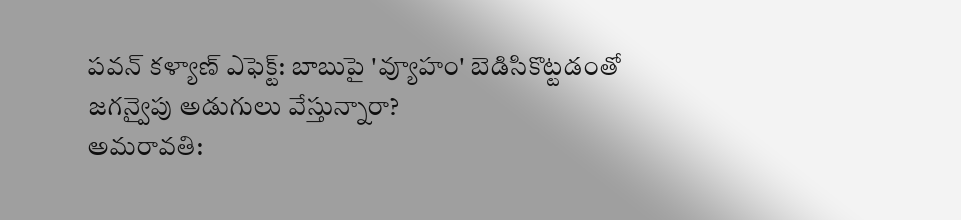పవన్ కళ్యాణ్ ఎఫెక్ట్: బాబుపై 'వ్యూహం' బెడిసికొట్టడంతో జగన్వైపు అడుగులు వేస్తున్నారా?
అమరావతి: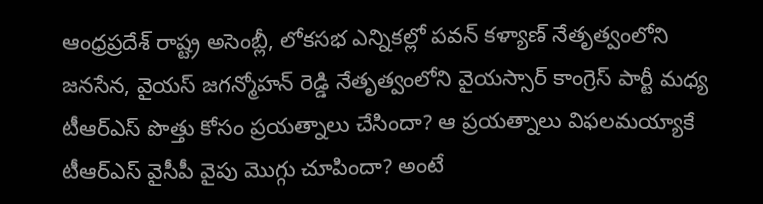ఆంధ్రప్రదేశ్ రాష్ట్ర అసెంబ్లీ, లోకసభ ఎన్నికల్లో పవన్ కళ్యాణ్ నేతృత్వంలోని జనసేన, వైయస్ జగన్మోహన్ రెడ్డి నేతృత్వంలోని వైయస్సార్ కాంగ్రెస్ పార్టీ మధ్య టీఆర్ఎస్ పొత్తు కోసం ప్రయత్నాలు చేసిందా? ఆ ప్రయత్నాలు విఫలమయ్యాకే టీఆర్ఎస్ వైసీపీ వైపు మొగ్గు చూపిందా? అంటే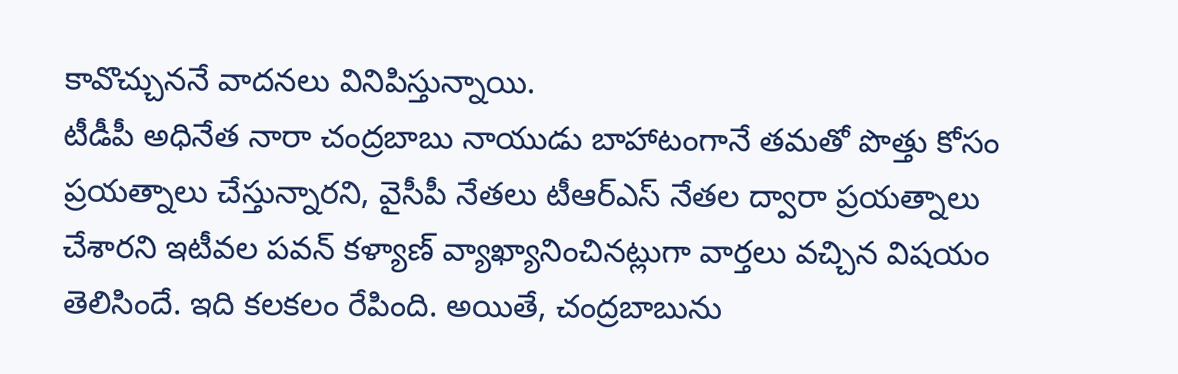కావొచ్చుననే వాదనలు వినిపిస్తున్నాయి.
టీడీపీ అధినేత నారా చంద్రబాబు నాయుడు బాహాటంగానే తమతో పొత్తు కోసం ప్రయత్నాలు చేస్తున్నారని, వైసీపీ నేతలు టీఆర్ఎస్ నేతల ద్వారా ప్రయత్నాలు చేశారని ఇటీవల పవన్ కళ్యాణ్ వ్యాఖ్యానించినట్లుగా వార్తలు వచ్చిన విషయం తెలిసిందే. ఇది కలకలం రేపింది. అయితే, చంద్రబాబును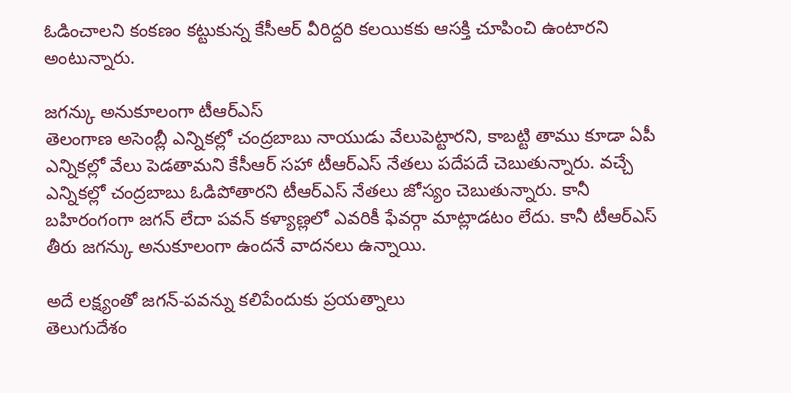ఓడించాలని కంకణం కట్టుకున్న కేసీఆర్ వీరిద్దరి కలయికకు ఆసక్తి చూపించి ఉంటారని అంటున్నారు.

జగన్కు అనుకూలంగా టీఆర్ఎస్
తెలంగాణ అసెంబ్లీ ఎన్నికల్లో చంద్రబాబు నాయుడు వేలుపెట్టారని, కాబట్టి తాము కూడా ఏపీ ఎన్నికల్లో వేలు పెడతామని కేసీఆర్ సహా టీఆర్ఎస్ నేతలు పదేపదే చెబుతున్నారు. వచ్చే ఎన్నికల్లో చంద్రబాబు ఓడిపోతారని టీఆర్ఎస్ నేతలు జోస్యం చెబుతున్నారు. కానీ బహిరంగంగా జగన్ లేదా పవన్ కళ్యాణ్లలో ఎవరికీ ఫేవర్గా మాట్లాడటం లేదు. కానీ టీఆర్ఎస్ తీరు జగన్కు అనుకూలంగా ఉందనే వాదనలు ఉన్నాయి.

అదే లక్ష్యంతో జగన్-పవన్ను కలిపేందుకు ప్రయత్నాలు
తెలుగుదేశం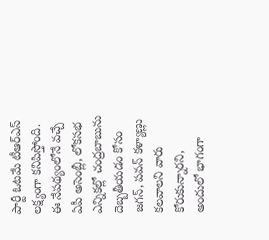పార్టీ ఓటమే టీఆర్ఎస్ లక్ష్యంగా కనిపిస్తోంది. ఈ నేపథ్యంలోనే వచ్చే ఏపీ అసెంబ్లీ, లోకసభ ఎన్నికల్లో చంద్రబాబును దెబ్బతీయడం కోసం జగన్, పవన్ కళ్యాణ్లు కలవాలని వారు కోరుకున్నారని, అందులో భాగంగా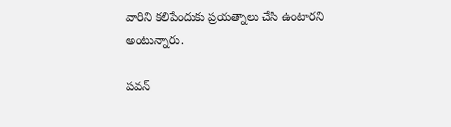వారిని కలిపేందుకు ప్రయత్నాలు చేసి ఉంటారని అంటున్నారు.

పవన్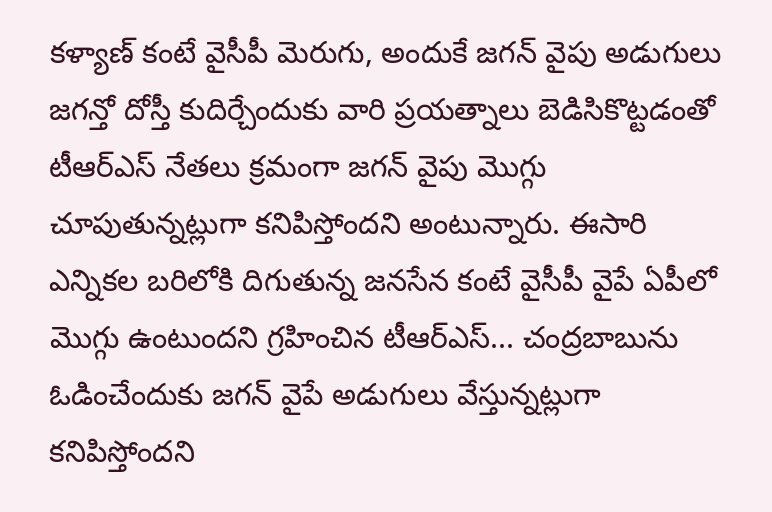కళ్యాణ్ కంటే వైసీపీ మెరుగు, అందుకే జగన్ వైపు అడుగులు
జగన్తో దోస్తీ కుదిర్చేందుకు వారి ప్రయత్నాలు బెడిసికొట్టడంతో టీఆర్ఎస్ నేతలు క్రమంగా జగన్ వైపు మొగ్గు చూపుతున్నట్లుగా కనిపిస్తోందని అంటున్నారు. ఈసారి ఎన్నికల బరిలోకి దిగుతున్న జనసేన కంటే వైసీపీ వైపే ఏపీలో మొగ్గు ఉంటుందని గ్రహించిన టీఆర్ఎస్... చంద్రబాబును ఓడించేందుకు జగన్ వైపే అడుగులు వేస్తున్నట్లుగా కనిపిస్తోందని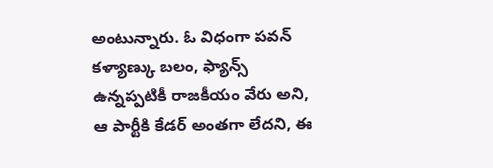అంటున్నారు. ఓ విధంగా పవన్ కళ్యాణ్కు బలం, ఫ్యాన్స్ ఉన్నప్పటికీ రాజకీయం వేరు అని, ఆ పార్టీకి కేడర్ అంతగా లేదని, ఈ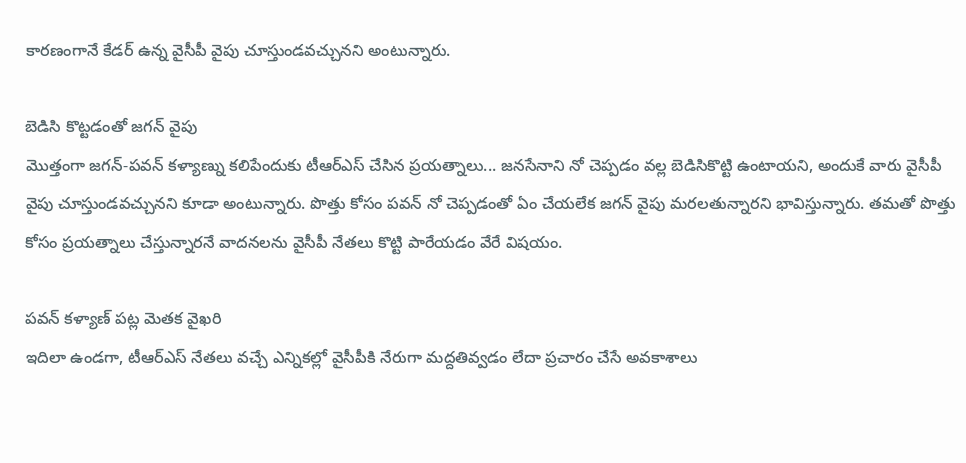కారణంగానే కేడర్ ఉన్న వైసీపీ వైపు చూస్తుండవచ్చునని అంటున్నారు.

బెడిసి కొట్టడంతో జగన్ వైపు
మొత్తంగా జగన్-పవన్ కళ్యాణ్ను కలిపేందుకు టీఆర్ఎస్ చేసిన ప్రయత్నాలు... జనసేనాని నో చెప్పడం వల్ల బెడిసికొట్టి ఉంటాయని, అందుకే వారు వైసీపీ వైపు చూస్తుండవచ్చునని కూడా అంటున్నారు. పొత్తు కోసం పవన్ నో చెప్పడంతో ఏం చేయలేక జగన్ వైపు మరలతున్నారని భావిస్తున్నారు. తమతో పొత్తు కోసం ప్రయత్నాలు చేస్తున్నారనే వాదనలను వైసీపీ నేతలు కొట్టి పారేయడం వేరే విషయం.

పవన్ కళ్యాణ్ పట్ల మెతక వైఖరి
ఇదిలా ఉండగా, టీఆర్ఎస్ నేతలు వచ్చే ఎన్నికల్లో వైసీపీకి నేరుగా మద్దతివ్వడం లేదా ప్రచారం చేసే అవకాశాలు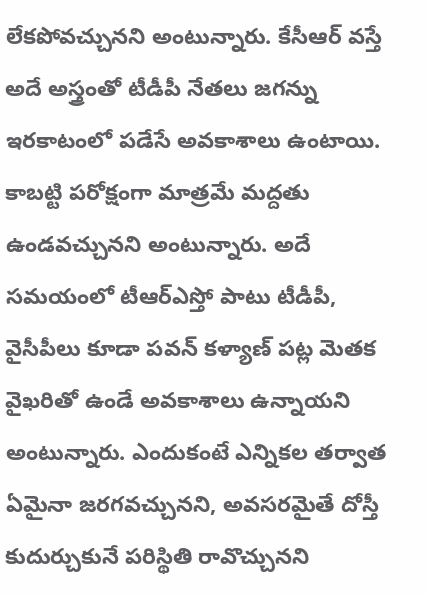లేకపోవచ్చునని అంటున్నారు. కేసీఆర్ వస్తే అదే అస్త్రంతో టీడీపీ నేతలు జగన్ను ఇరకాటంలో పడేసే అవకాశాలు ఉంటాయి. కాబట్టి పరోక్షంగా మాత్రమే మద్దతు ఉండవచ్చునని అంటున్నారు. అదే సమయంలో టీఆర్ఎస్తో పాటు టీడీపీ, వైసీపీలు కూడా పవన్ కళ్యాణ్ పట్ల మెతక వైఖరితో ఉండే అవకాశాలు ఉన్నాయని అంటున్నారు. ఎందుకంటే ఎన్నికల తర్వాత ఏమైనా జరగవచ్చునని, అవసరమైతే దోస్తీ కుదుర్చుకునే పరిస్థితి రావొచ్చునని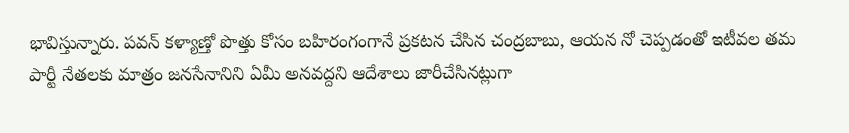భావిస్తున్నారు. పవన్ కళ్యాణ్తో పొత్తు కోసం బహిరంగంగానే ప్రకటన చేసిన చంద్రబాబు, ఆయన నో చెప్పడంతో ఇటీవల తమ పార్టీ నేతలకు మాత్రం జనసేనానిని ఏమీ అనవద్దని ఆదేశాలు జారీచేసినట్లుగా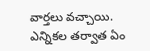వార్తలు వచ్చాయి. ఎన్నికల తర్వాత ఏం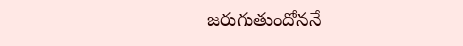జరుగుతుందోననే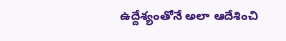ఉద్దేశ్యంతోనే అలా ఆదేశించి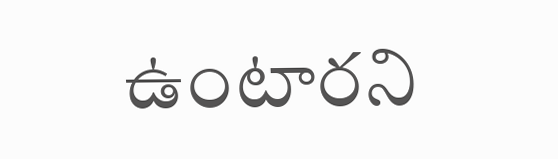ఉంటారని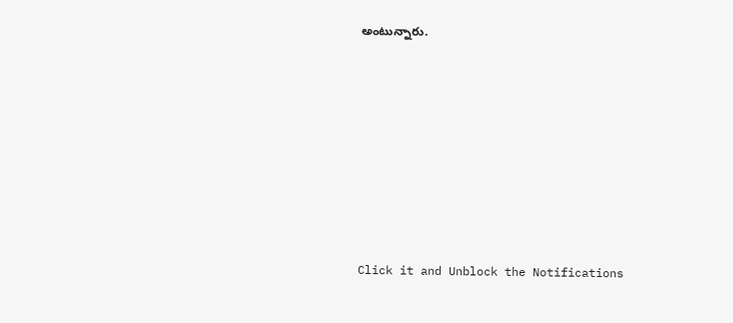అంటున్నారు.












Click it and Unblock the Notifications